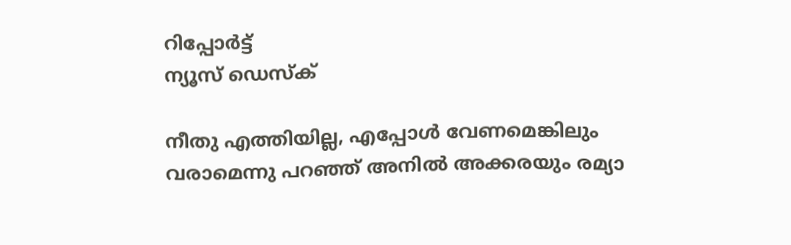റിപ്പോര്‍ട്ട്
ന്യൂസ് ഡെസ്ക്

നീതു എത്തിയില്ല, എപ്പോള്‍ വേണമെങ്കിലും വരാമെന്നു പറഞ്ഞ് അനില്‍ അക്കരയും രമ്യാ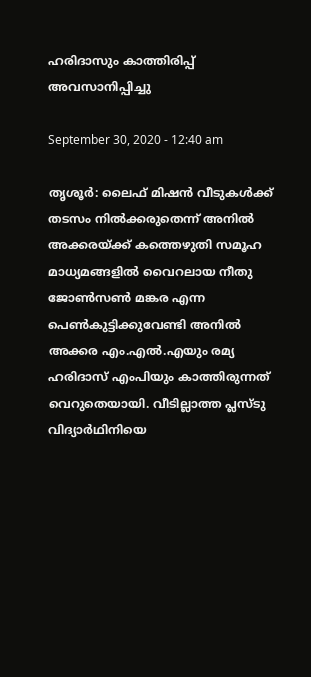ഹരിദാസും കാത്തിരിപ്പ് അവസാനിപ്പിച്ചു

September 30, 2020 - 12:40 am

തൃശൂര്‍: ലൈഫ് മിഷന്‍ വീടുകള്‍ക്ക് തടസം നില്‍ക്കരുതെന്ന് അനില്‍ അക്കരയ്ക്ക് കത്തെഴുതി സമൂഹ മാധ്യമങ്ങളില്‍ വൈറലായ നീതു ജോണ്‍സണ്‍ മങ്കര എന്ന പെണ്‍കുട്ടിക്കുവേണ്ടി അനില്‍ അക്കര എം.എല്‍.എയും രമ്യ ഹരിദാസ് എംപിയും കാത്തിരുന്നത് വെറുതെയായി. വീടില്ലാത്ത പ്ലസ്ടു വിദ്യാര്‍ഥിനിയെ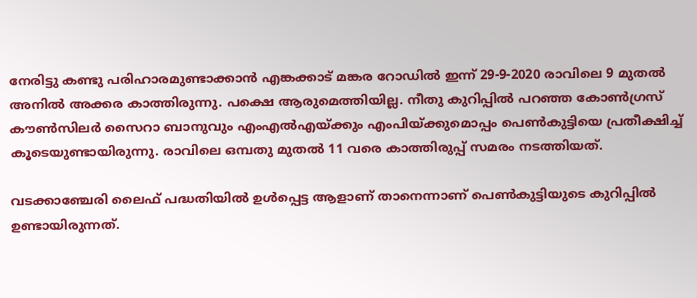നേരിട്ടു കണ്ടു പരിഹാരമുണ്ടാക്കാന്‍ എങ്കക്കാട് മങ്കര റോഡില്‍ ഇന്ന് 29-9-2020 രാവിലെ 9 മുതല്‍ അനില്‍ അക്കര കാത്തിരുന്നു. പക്ഷെ ആരുമെത്തിയില്ല. നീതു കുറിപ്പില്‍ പറഞ്ഞ കോണ്‍ഗ്രസ് കൗണ്‍സിലര്‍ സൈറാ ബാനുവും എംഎല്‍എയ്ക്കും എംപിയ്ക്കുമൊപ്പം പെണ്‍കുട്ടിയെ പ്രതീക്ഷിച്ച് കൂടെയുണ്ടായിരുന്നു. രാവിലെ ഒമ്പതു മുതല്‍ 11 വരെ കാത്തിരുപ്പ് സമരം നടത്തിയത്.

വടക്കാഞ്ചേരി ലൈഫ് പദ്ധതിയില്‍ ഉള്‍പ്പെട്ട ആളാണ് താനെന്നാണ് പെണ്‍കുട്ടിയുടെ കുറിപ്പില്‍ ഉണ്ടായിരുന്നത്.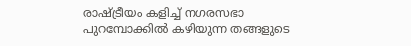രാഷ്ട്രീയം കളിച്ച് നഗരസഭാ പുറമ്പോക്കില്‍ കഴിയുന്ന തങ്ങളുടെ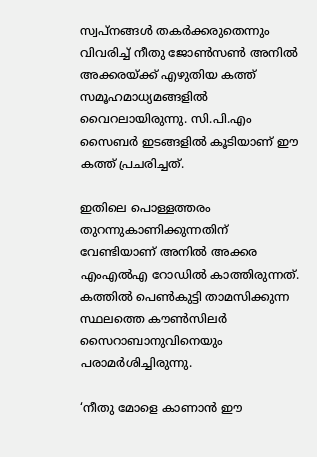സ്വപ്നങ്ങള്‍ തകര്‍ക്കരുതെന്നും വിവരിച്ച് നീതു ജോണ്‍സണ്‍ അനില്‍ അക്കരയ്ക്ക് എഴുതിയ കത്ത് സമൂഹമാധ്യമങ്ങളില്‍ വൈറലായിരുന്നു. സി.പി.എം സൈബര്‍ ഇടങ്ങളില്‍ കൂടിയാണ് ഈ കത്ത് പ്രചരിച്ചത്.

ഇതിലെ പൊള്ളത്തരം തുറന്നുകാണിക്കുന്നതിന് വേണ്ടിയാണ് അനില്‍ അക്കര എംഎല്‍എ റോഡില്‍ കാത്തിരുന്നത്. കത്തില്‍ പെണ്‍കുട്ടി താമസിക്കുന്ന സ്ഥലത്തെ കൗണ്‍സിലര്‍ സൈറാബാനുവിനെയും പരാമര്‍ശിച്ചിരുന്നു.

‘നീതു മോളെ കാണാന്‍ ഈ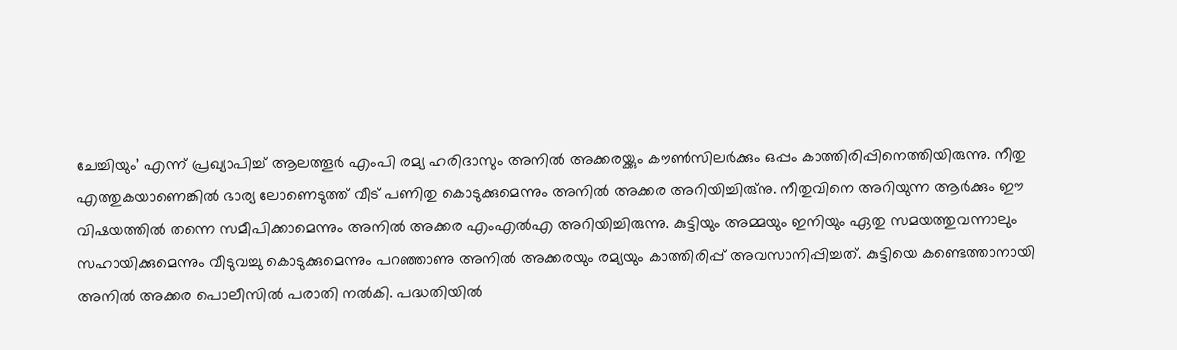ചേച്ചിയും’ എന്ന് പ്രഖ്യാപിച്ച് ആലത്തൂര്‍ എംപി രമ്യ ഹരിദാസും അനില്‍ അക്കരയ്ക്കും കൗണ്‍സിലര്‍ക്കും ഒപ്പം കാത്തിരിപ്പിനെത്തിയിരുന്നു. നീതു എത്തുകയാണെങ്കില്‍ ഭാര്യ ലോണെടുത്ത് വീട് പണിതു കൊടുക്കുമെന്നും അനില്‍ അക്കര അറിയിച്ചിരു്‌നു. നീതുവിനെ അറിയുന്ന ആര്‍ക്കും ഈ വിഷയത്തില്‍ തന്നെ സമീപിക്കാമെന്നും അനില്‍ അക്കര എംഎല്‍എ അറിയിച്ചിരുന്നു. കുട്ടിയും അമ്മയും ഇനിയും ഏതു സമയത്തുവന്നാലും സഹായിക്കുമെന്നും വീടുവച്ചു കൊടുക്കുമെന്നും പറഞ്ഞാണു അനില്‍ അക്കരയും രമ്യയും കാത്തിരിപ്പ് അവസാനിപ്പിച്ചത്. കുട്ടിയെ കണ്ടെത്താനായി അനില്‍ അക്കര പൊലീസില്‍ പരാതി നല്‍കി. പദ്ധതിയില്‍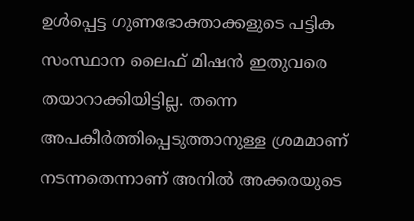ഉള്‍പ്പെട്ട ഗുണഭോക്താക്കളുടെ പട്ടിക സംസ്ഥാന ലൈഫ് മിഷന്‍ ഇതുവരെ തയാറാക്കിയിട്ടില്ല. തന്നെ അപകീര്‍ത്തിപ്പെടുത്താനുള്ള ശ്രമമാണ് നടന്നതെന്നാണ് അനില്‍ അക്കരയുടെ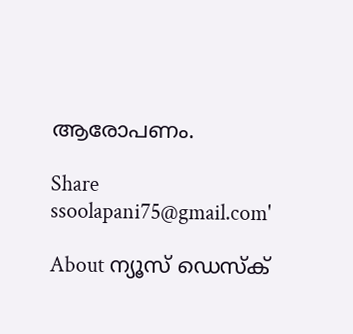ആരോപണം.

Share
ssoolapani75@gmail.com'

About ന്യൂസ് ഡെസ്ക്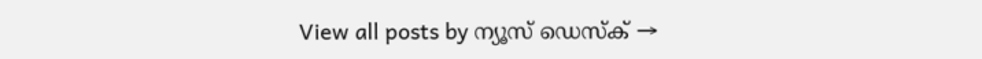View all posts by ന്യൂസ് ഡെസ്ക് →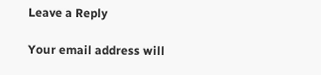Leave a Reply

Your email address will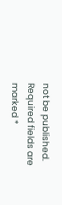not be published. Required fields are marked *